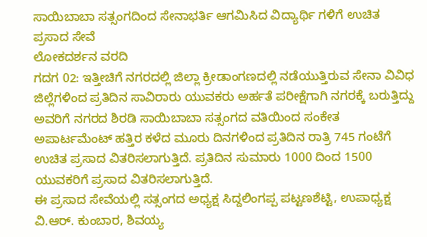ಸಾಯಿಬಾಬಾ ಸತ್ಸಂಗದಿಂದ ಸೇನಾಭರ್ತಿ ಆಗಮಿಸಿದ ವಿದ್ಯಾರ್ಥಿ ಗಳಿಗೆ ಉಚಿತ ಪ್ರಸಾದ ಸೇವೆ
ಲೋಕದರ್ಶನ ವರದಿ
ಗದಗ 02: ಇತ್ತೀಚಿಗೆ ನಗರದಲ್ಲಿ ಜಿಲ್ಲಾ ಕ್ರೀಡಾಂಗಣದಲ್ಲಿ ನಡೆಯುತ್ತಿರುವ ಸೇನಾ ವಿವಿಧ ಜಿಲ್ಲೆಗಳಿಂದ ಪ್ರತಿದಿನ ಸಾವಿರಾರು ಯುವಕರು ಅರ್ಹತೆ ಪರೀಕ್ಷೆಗಾಗಿ ನಗರಕ್ಕೆ ಬರುತ್ತಿದ್ದು ಅವರಿಗೆ ನಗರದ ಶಿರಡಿ ಸಾಯಿಬಾಬಾ ಸತ್ಸಂಗದ ವತಿಯಿಂದ ಸಂಕೇತ ಅಪಾರ್ಟಮೆಂಟ್ ಹತ್ತಿರ ಕಳೆದ ಮೂರು ದಿನಗಳಿಂದ ಪ್ರತಿದಿನ ರಾತ್ರಿ 745 ಗಂಟೆಗೆ ಉಚಿತ ಪ್ರಸಾದ ವಿತರಿಸಲಾಗುತ್ತಿದೆ. ಪ್ರತಿದಿನ ಸುಮಾರು 1000 ದಿಂದ 1500 ಯುವಕರಿಗೆ ಪ್ರಸಾದ ವಿತರಿಸಲಾಗುತ್ತಿದೆ.
ಈ ಪ್ರಸಾದ ಸೇವೆಯಲ್ಲಿ ಸತ್ಸಂಗದ ಅಧ್ಯಕ್ಷ ಸಿದ್ದಲಿಂಗಪ್ಪ ಪಟ್ಟಣಶೆಟ್ಟಿ, ಉಪಾಧ್ಯಕ್ಷ ವಿ.ಆರ್. ಕುಂಬಾರ, ಶಿವಯ್ಯ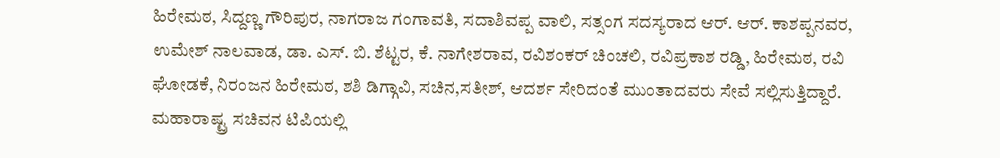ಹಿರೇಮಠ, ಸಿದ್ದಣ್ಣ ಗೌರಿಪುರ, ನಾಗರಾಜ ಗಂಗಾವತಿ, ಸದಾಶಿವಪ್ಪ ವಾಲಿ, ಸತ್ಸಂಗ ಸದಸ್ಯರಾದ ಆರ್. ಆರ್. ಕಾಶಪ್ಪನವರ, ಉಮೇಶ್ ನಾಲವಾಡ, ಡಾ. ಎಸ್. ಬಿ. ಶೆಟ್ಟರ, ಕೆ. ನಾಗೇಶರಾವ, ರವಿಶಂಕರ್ ಚಿಂಚಲಿ, ರವಿಪ್ರಕಾಶ ರಡ್ಡಿ, ಹಿರೇಮಠ, ರವಿ ಘೋಡಕೆ, ನಿರಂಜನ ಹಿರೇಮಠ, ಶಶಿ ಡಿಗ್ಗಾವಿ, ಸಚಿನ,ಸತೀಶ್, ಆದರ್ಶ ಸೇರಿದಂತೆ ಮುಂತಾದವರು ಸೇವೆ ಸಲ್ಲಿಸುತ್ತಿದ್ದಾರೆ.
ಮಹಾರಾಷ್ಟ್ರ ಸಚಿವನ ಟಿಪಿಯಲ್ಲಿ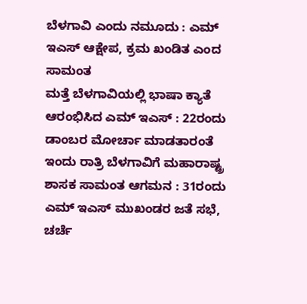ಬೆಳಗಾವಿ ಎಂದು ನಮೂದು : ಎಮ್ ಇಎಸ್ ಆಕ್ಷೇಪ, ಕ್ರಮ ಖಂಡಿತ ಎಂದ ಸಾಮಂತ
ಮತ್ತೆ ಬೆಳಗಾವಿಯಲ್ಲಿ ಭಾಷಾ ಕ್ಯಾತೆ ಆರಂಭಿಸಿದ ಎಮ್ ಇಎಸ್ : 22ರಂದು ಡಾಂಬರ ಮೋರ್ಚಾ ಮಾಡತಾರಂತೆ
ಇಂದು ರಾತ್ರಿ ಬೆಳಗಾವಿಗೆ ಮಹಾರಾಷ್ಟ್ರ ಶಾಸಕ ಸಾಮಂತ ಆಗಮನ : 31ರಂದು ಎಮ್ ಇಎಸ್ ಮುಖಂಡರ ಜತೆ ಸಭೆ, ಚರ್ಚೆ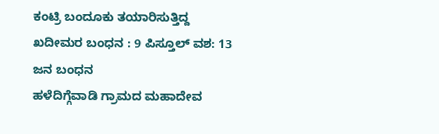ಕಂಟ್ರಿ ಬಂದೂಕು ತಯಾರಿಸುತ್ತಿದ್ದ ಖದೀಮರ ಬಂಧನ : 9 ಪಿಸ್ತೂಲ್ ವಶ: 13 ಜನ ಬಂಧನ
ಹಳೆದಿಗ್ಗೆವಾಡಿ ಗ್ರಾಮದ ಮಹಾದೇವ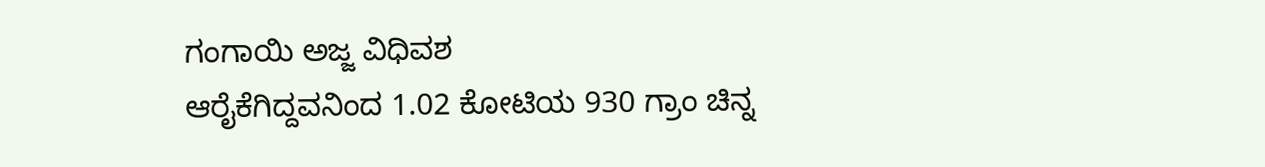ಗಂಗಾಯಿ ಅಜ್ಜ ವಿಧಿವಶ
ಆರೈಕೆಗಿದ್ದವನಿಂದ 1.02 ಕೋಟಿಯ 930 ಗ್ರಾಂ ಚಿನ್ನ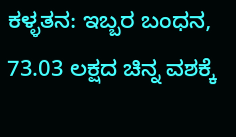ಕಳ್ಳತನ: ಇಬ್ಬರ ಬಂಧನ, 73.03 ಲಕ್ಷದ ಚಿನ್ನ ವಶಕ್ಕೆ